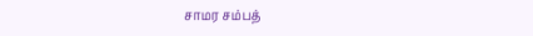சாமர சம்பத்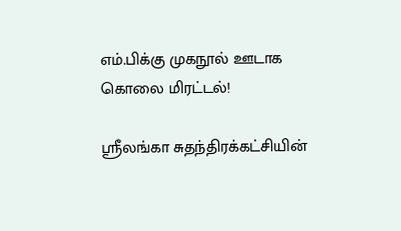எம்.பிக்கு முகநூல் ஊடாக கொலை மிரட்டல்!

ஶ்ரீலங்கா சுதந்திரக்கட்சியின்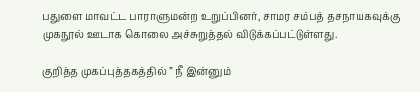பதுளை மாவட்ட பாராளுமன்ற உறுப்பினர், சாமர சம்பத் தசநாயகவுக்கு முகநூல் ஊடாக கொலை அச்சுறுத்தல் விடுக்கப்பட்டுள்ளது.

குறித்த முகப்புத்தகத்தில் ” நீ இன்னும்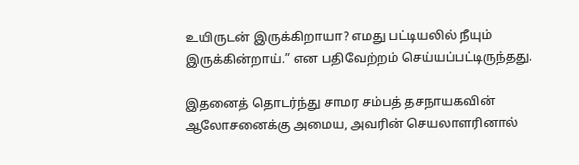உயிருடன் இருக்கிறாயா? எமது பட்டியலில் நீயும் இருக்கின்றாய்.” என பதிவேற்றம் செய்யப்பட்டிருந்தது.

இதனைத் தொடர்ந்து சாமர சம்பத் தசநாயகவின் ஆலோசனைக்கு அமைய, அவரின் செயலாளரினால்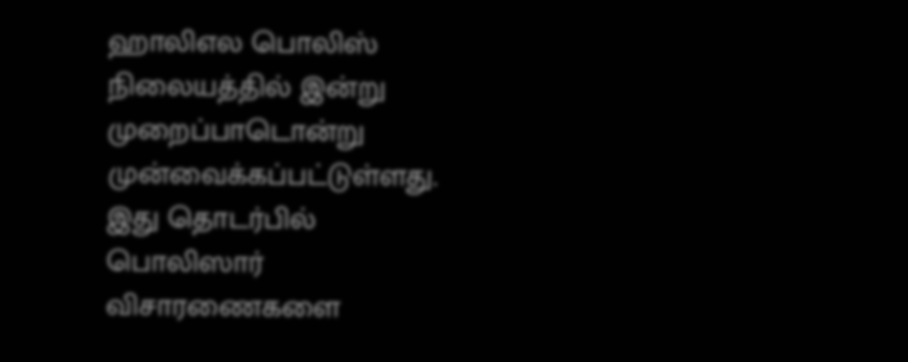ஹாலிஎல பொலிஸ் நிலையத்தில் இன்று முறைப்பாடொன்று முன்வைக்கப்பட்டுள்ளது. இது தொடர்பில் பொலிஸார் விசாரணைகளை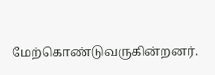மேற்கொண்டுவருகின்றனர்.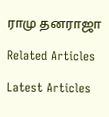ராமு தனராஜா

Related Articles

Latest Articles